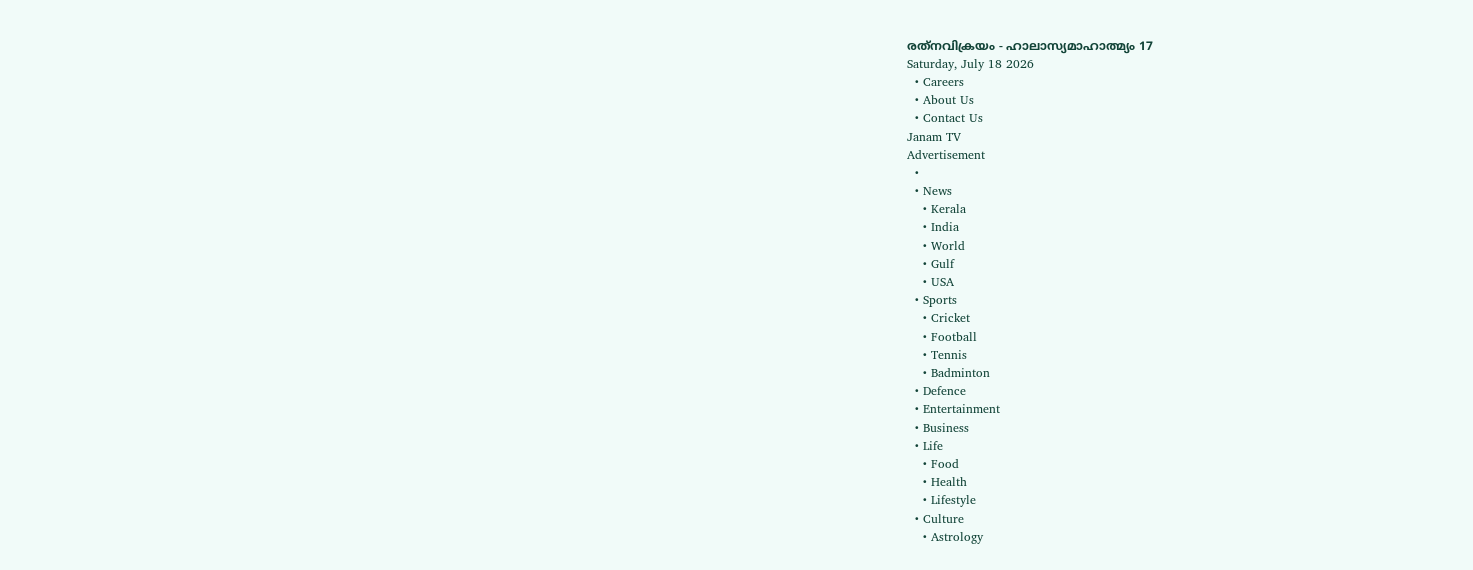രത്‌നവിക്രയം - ഹാലാസ്യമാഹാത്മ്യം 17
Saturday, July 18 2026
  • Careers
  • About Us
  • Contact Us
Janam TV
Advertisement
  •
  • News
    • Kerala
    • India
    • World
    • Gulf
    • USA
  • Sports
    • Cricket
    • Football
    • Tennis
    • Badminton
  • Defence
  • Entertainment
  • Business
  • Life
    • Food
    • Health
    • Lifestyle
  • Culture
    • Astrology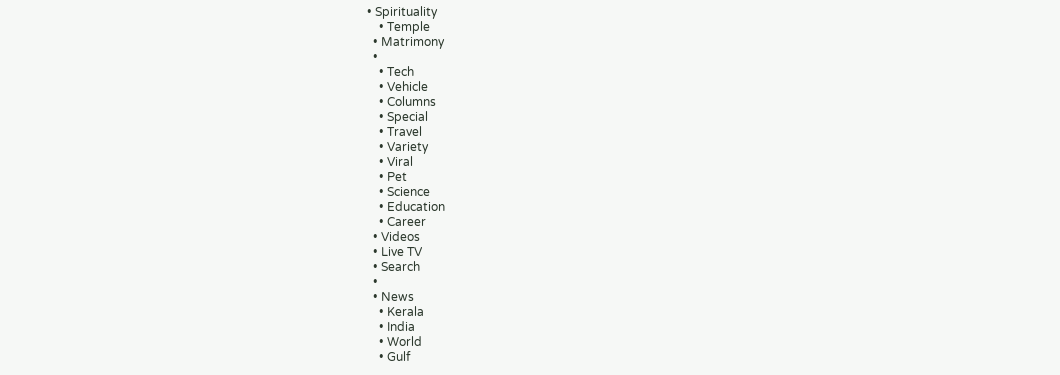• Spirituality
    • Temple
  • Matrimony
  •
    • Tech
    • Vehicle
    • Columns
    • Special
    • Travel
    • Variety
    • Viral
    • Pet
    • Science
    • Education
    • Career
  • Videos
  • Live TV
  • Search
  •
  • News
    • Kerala
    • India
    • World
    • Gulf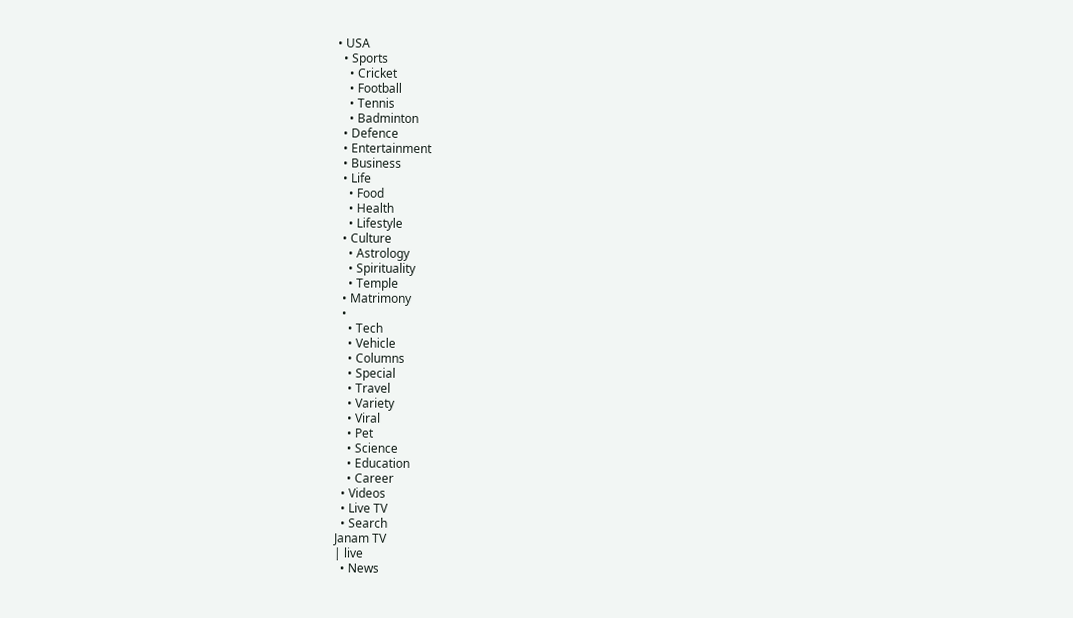• USA
  • Sports
    • Cricket
    • Football
    • Tennis
    • Badminton
  • Defence
  • Entertainment
  • Business
  • Life
    • Food
    • Health
    • Lifestyle
  • Culture
    • Astrology
    • Spirituality
    • Temple
  • Matrimony
  •
    • Tech
    • Vehicle
    • Columns
    • Special
    • Travel
    • Variety
    • Viral
    • Pet
    • Science
    • Education
    • Career
  • Videos
  • Live TV
  • Search
Janam TV
| live
  • News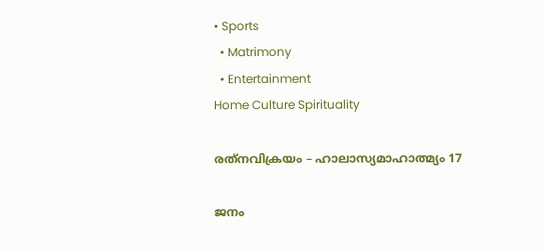• Sports
  • Matrimony
  • Entertainment
Home Culture Spirituality

രത്‌നവിക്രയം – ഹാലാസ്യമാഹാത്മ്യം 17

ജനം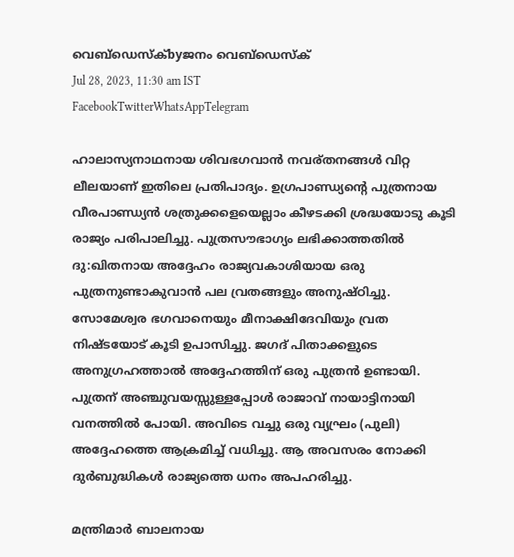വെബ്‌ഡെസ്ക്byജനം വെബ്‌ഡെസ്ക്
Jul 28, 2023, 11:30 am IST
FacebookTwitterWhatsAppTelegram

ഹാലാസ്യനാഥനായ ശിവഭഗവാന്‍ നവര്തനങ്ങള്‍ വിറ്റ ലീലയാണ് ഇതിലെ പ്രതിപാദ്യം. ഉഗ്രപാണ്ഡ്യന്റെ പുത്രനായ വീരപാണ്ഡ്യന്‍ ശത്രുക്കളെയെല്ലാം കീഴടക്കി ശ്രദ്ധയോടു കൂടി രാജ്യം പരിപാലിച്ചു. പുത്രസൗഭാഗ്യം ലഭിക്കാത്തതില്‍ ദു:ഖിതനായ അദ്ദേഹം രാജ്യവകാശിയായ ഒരു പുത്രനുണ്ടാകുവാന്‍ പല വ്രതങ്ങളും അനുഷ്ഠിച്ചു. സോമേശ്വര ഭഗവാനെയും മീനാക്ഷിദേവിയും വ്രത നിഷ്ടയോട് കൂടി ഉപാസിച്ചു. ജഗദ് പിതാക്കളുടെ അനുഗ്രഹത്താല്‍ അദ്ദേഹത്തിന് ഒരു പുത്രന്‍ ഉണ്ടായി. പുത്രന് അഞ്ചുവയസ്സുള്ളപ്പോള്‍ രാജാവ് നായാട്ടിനായി വനത്തില്‍ പോയി. അവിടെ വച്ചു ഒരു വ്യഘ്രം (പുലി) അദ്ദേഹത്തെ ആക്രമിച്ച് വധിച്ചു. ആ അവസരം നോക്കി ദുര്‍ബുദ്ധികള്‍ രാജ്യത്തെ ധനം അപഹരിച്ചു.

മന്ത്രിമാര്‍ ബാലനായ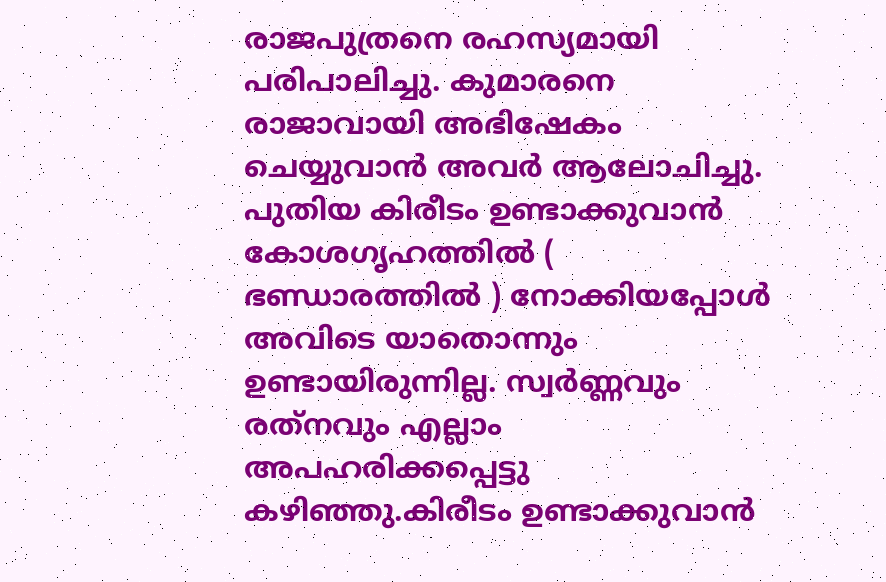രാജപുത്രനെ രഹസ്യമായി പരിപാലിച്ചു. കുമാരനെ രാജാവായി അഭിഷേകം ചെയ്യുവാന്‍ അവര്‍ ആലോചിച്ചു. പുതിയ കിരീടം ഉണ്ടാക്കുവാന്‍ കോശഗൃഹത്തില്‍ ( ഭണ്ഡാരത്തില്‍ ) നോക്കിയപ്പോള്‍ അവിടെ യാതൊന്നും ഉണ്ടായിരുന്നില്ല. സ്വര്‍ണ്ണവും രത്‌നവും എല്ലാം അപഹരിക്കപ്പെട്ടു കഴിഞ്ഞു.കിരീടം ഉണ്ടാക്കുവാന്‍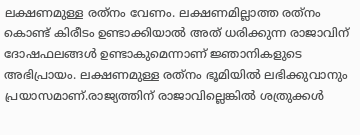ലക്ഷണമുള്ള രത്‌നം വേണം. ലക്ഷണമില്ലാത്ത രത്‌നം കൊണ്ട് കിരീടം ഉണ്ടാക്കിയാല്‍ അത് ധരിക്കുന്ന രാജാവിന് ദോഷഫലങ്ങള്‍ ഉണ്ടാകുമെന്നാണ് ജ്ഞാനികളുടെ അഭിപ്രായം. ലക്ഷണമുള്ള രത്‌നം ഭൂമിയില്‍ ലഭിക്കുവാനും പ്രയാസമാണ്.രാജ്യത്തിന് രാജാവില്ലെങ്കില്‍ ശത്രുക്കള്‍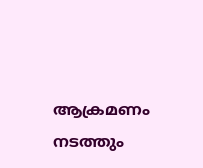ആക്രമണം നടത്തും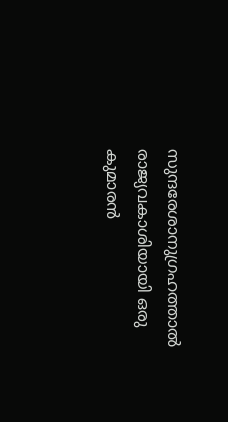സുന്ദരേശാനുഗ്രഹത്താല്‍ രാജ്യവകാശിയായി ഒരു കുമാരന്‍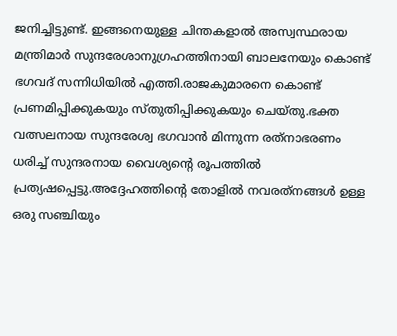ജനിച്ചിട്ടുണ്ട്. ഇങ്ങനെയുള്ള ചിന്തകളാല്‍ അസ്വസ്ഥരായ മന്ത്രിമാര്‍ സുന്ദരേശാനുഗ്രഹത്തിനായി ബാലനേയും കൊണ്ട് ഭഗവദ് സന്നിധിയില്‍ എത്തി.രാജകുമാരനെ കൊണ്ട് പ്രണമിപ്പിക്കുകയും സ്തുതിപ്പിക്കുകയും ചെയ്തു.ഭക്ത വത്സലനായ സുന്ദരേശ്വ ഭഗവാന്‍ മിന്നുന്ന രത്‌നാഭരണം ധരിച്ച് സുന്ദരനായ വൈശ്യന്റെ രൂപത്തില്‍ പ്രത്യഷപ്പെട്ടു.അദ്ദേഹത്തിന്റെ തോളില്‍ നവരത്‌നങ്ങള്‍ ഉള്ള ഒരു സഞ്ചിയും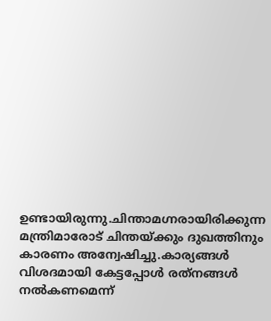ഉണ്ടായിരുന്നു.ചിന്താമഗ്നരായിരിക്കുന്ന മന്ത്രിമാരോട് ചിന്തയ്‌ക്കും ദുഖത്തിനും കാരണം അന്വേഷിച്ചു.കാര്യങ്ങള്‍ വിശദമായി കേട്ടപ്പോള്‍ രത്‌നങ്ങള്‍ നല്‍കണമെന്ന്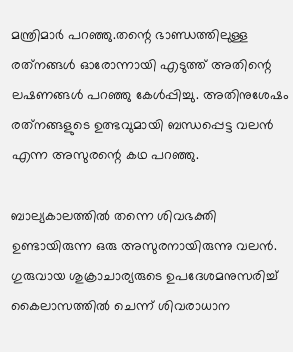മന്ത്രിമാര്‍ പറഞ്ഞു.തന്റെ ഭാണ്ഡത്തിലുള്ള രത്‌നങ്ങള്‍ ഓരോന്നായി എടുത്ത് അതിന്റെ ലഷണങ്ങള്‍ പറഞ്ഞു കേള്‍പ്പിച്ചു. അതിനുശേഷം രത്‌നങ്ങളുടെ ഉത്ഭവുമായി ബന്ധപ്പെട്ട വലന്‍ എന്ന അസുരന്റെ കഥ പറഞ്ഞു.

ബാല്യകാലത്തില്‍ തന്നെ ശിവഭക്തി ഉണ്ടായിരുന്ന ഒരു അസുരനായിരുന്നു വലന്‍. ഗുരുവായ ശുക്രാചാര്യരുടെ ഉപദേശമനുസരിച്ച് കൈലാസത്തില്‍ ചെന്ന് ശിവരാധാന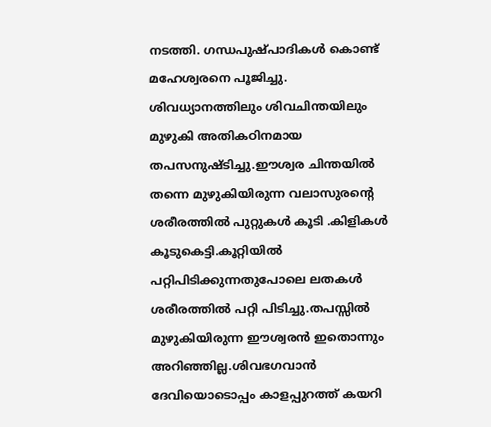നടത്തി. ഗന്ധപുഷ്പാദികള്‍ കൊണ്ട് മഹേശ്വരനെ പൂജിച്ചു. ശിവധ്യാനത്തിലും ശിവചിന്തയിലും മുഴുകി അതികഠിനമായ തപസനുഷ്ടിച്ചു.ഈശ്വര ചിന്തയില്‍ തന്നെ മുഴുകിയിരുന്ന വലാസുരന്റെ ശരീരത്തില്‍ പുറ്റുകള്‍ കൂടി .കിളികള്‍ കൂടുകെട്ടി.കൂറ്റിയില്‍ പറ്റിപിടിക്കുന്നതുപോലെ ലതകള്‍ ശരീരത്തില്‍ പറ്റി പിടിച്ചു.തപസ്സില്‍ മുഴുകിയിരുന്ന ഈശ്വരന്‍ ഇതൊന്നും അറിഞ്ഞില്ല.ശിവഭഗവാന്‍ ദേവിയൊടൊപ്പം കാളപ്പുറത്ത് കയറി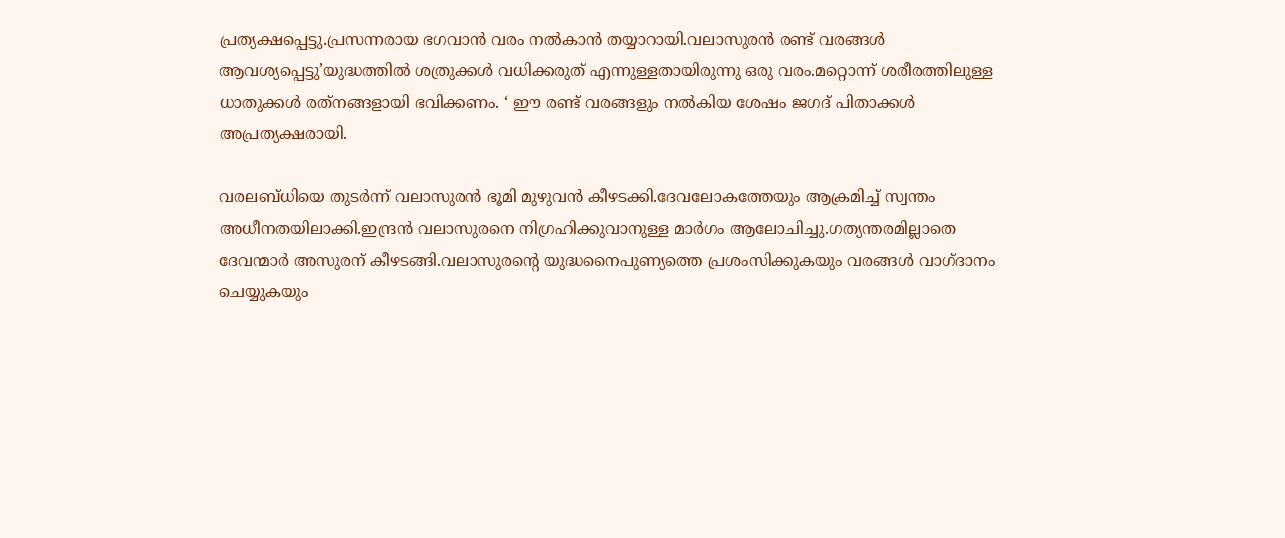പ്രത്യക്ഷപ്പെട്ടു.പ്രസന്നരായ ഭഗവാന്‍ വരം നല്‍കാന്‍ തയ്യാറായി.വലാസുരന്‍ രണ്ട് വരങ്ങള്‍ ആവശ്യപ്പെട്ടു’യുദ്ധത്തില്‍ ശത്രുക്കള്‍ വധിക്കരുത് എന്നുള്ളതായിരുന്നു ഒരു വരം.മറ്റൊന്ന് ശരീരത്തിലുള്ള ധാതുക്കള്‍ രത്‌നങ്ങളായി ഭവിക്കണം. ‘ ഈ രണ്ട് വരങ്ങളും നല്‍കിയ ശേഷം ജഗദ് പിതാക്കള്‍ അപ്രത്യക്ഷരായി.

വരലബ്‌ധിയെ തുടര്‍ന്ന് വലാസുരന്‍ ഭൂമി മുഴുവന്‍ കീഴടക്കി.ദേവലോകത്തേയും ആക്രമിച്ച് സ്വന്തം അധീനതയിലാക്കി.ഇന്ദ്രന്‍ വലാസുരനെ നിഗ്രഹിക്കുവാനുള്ള മാര്‍ഗം ആലോചിച്ചു.ഗത്യന്തരമില്ലാതെ ദേവന്മാര്‍ അസുരന് കീഴടങ്ങി.വലാസുരന്റെ യുദ്ധനൈപുണ്യത്തെ പ്രശംസിക്കുകയും വരങ്ങള്‍ വാഗ്ദാനം ചെയ്യുകയും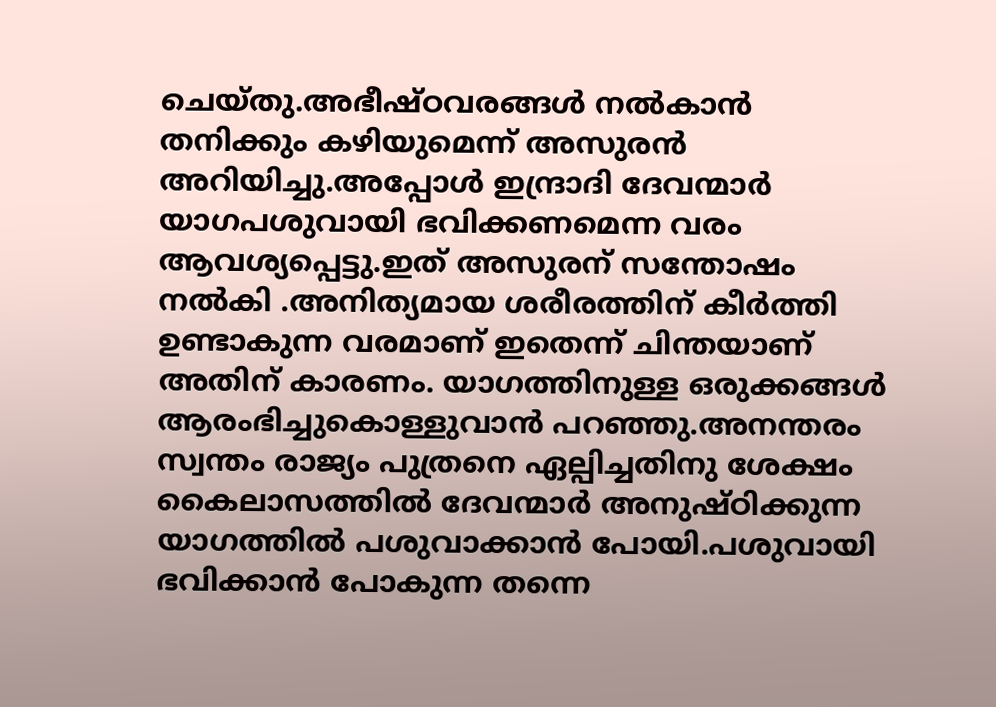ചെയ്തു.അഭീഷ്ഠവരങ്ങള്‍ നല്‍കാന്‍ തനിക്കും കഴിയുമെന്ന് അസുരന്‍ അറിയിച്ചു.അപ്പോള്‍ ഇന്ദ്രാദി ദേവന്മാര്‍ യാഗപശുവായി ഭവിക്കണമെന്ന വരം ആവശ്യപ്പെട്ടു.ഇത് അസുരന് സന്തോഷം നല്‍കി .അനിത്യമായ ശരീരത്തിന് കീര്‍ത്തി ഉണ്ടാകുന്ന വരമാണ് ഇതെന്ന് ചിന്തയാണ് അതിന് കാരണം. യാഗത്തിനുള്ള ഒരുക്കങ്ങള്‍ ആരംഭിച്ചുകൊള്ളുവാന്‍ പറഞ്ഞു.അനന്തരം സ്വന്തം രാജ്യം പുത്രനെ ഏല്പിച്ചതിനു ശേക്ഷം കൈലാസത്തില്‍ ദേവന്മാര്‍ അനുഷ്ഠിക്കുന്ന യാഗത്തില്‍ പശുവാക്കാന്‍ പോയി.പശുവായി ഭവിക്കാന്‍ പോകുന്ന തന്നെ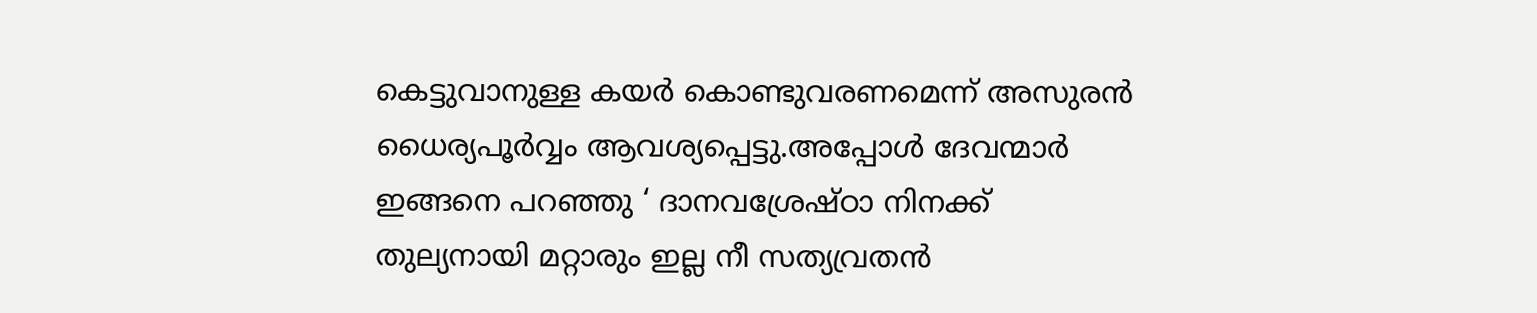കെട്ടുവാനുള്ള കയര്‍ കൊണ്ടുവരണമെന്ന് അസുരന്‍ ധൈര്യപൂര്‍വ്വം ആവശ്യപ്പെട്ടു.അപ്പോള്‍ ദേവന്മാര്‍ ഇങ്ങനെ പറഞ്ഞു ‘ ദാനവശ്രേഷ്ഠാ നിനക്ക് തുല്യനായി മറ്റാരും ഇല്ല നീ സത്യവ്രതന്‍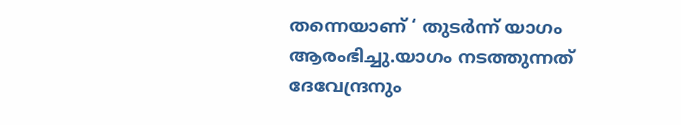തന്നെയാണ് ‘ തുടര്‍ന്ന് യാഗം ആരംഭിച്ചു.യാഗം നടത്തുന്നത് ദേവേന്ദ്രനും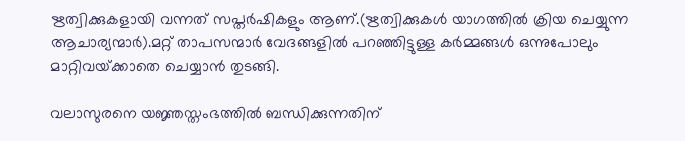ഋത്വിക്കുകളായി വന്നത് സപ്തര്‍ഷികളും ആണ്.(ഋത്വിക്കുകള്‍ യാഗത്തില്‍ ക്രിയ ചെയ്യുന്ന ആചാര്യന്മാര്‍).മറ്റ് താപസന്മാര്‍ വേദങ്ങളില്‍ പറഞ്ഞിട്ടുള്ള കര്‍മ്മങ്ങള്‍ ഒന്നുപോലും മാറ്റിവയ്‌ക്കാതെ ചെയ്യാന്‍ തുടങ്ങി.

വലാസുരനെ യജ്ഞസ്തംഭത്തില്‍ ബന്ധിക്കുന്നതിന്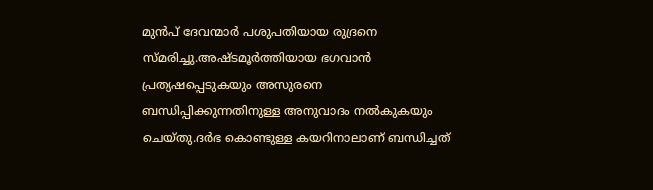മുന്‍പ് ദേവന്മാര്‍ പശുപതിയായ രുദ്രനെ സ്മരിച്ചു.അഷ്ടമൂര്‍ത്തിയായ ഭഗവാന്‍ പ്രത്യഷപ്പെടുകയും അസുരനെ ബന്ധിപ്പിക്കുന്നതിനുള്ള അനുവാദം നല്‍കുകയും ചെയ്തു.ദര്‍ഭ കൊണ്ടുള്ള കയറിനാലാണ് ബന്ധിച്ചത്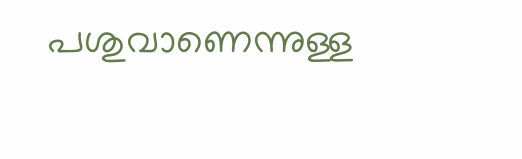പശുവാണെന്നുള്ള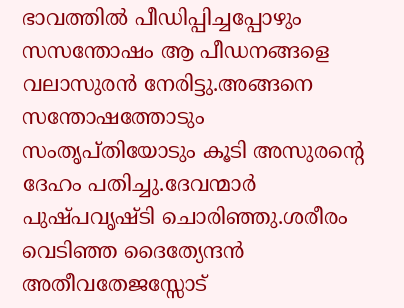ഭാവത്തില്‍ പീഡിപ്പിച്ചപ്പോഴും സസന്തോഷം ആ പീഡനങ്ങളെ വലാസുരന്‍ നേരിട്ടു.അങ്ങനെ സന്തോഷത്തോടും സംതൃപ്തിയോടും കൂടി അസുരന്റെ ദേഹം പതിച്ചു.ദേവന്മാര്‍ പുഷ്പവൃഷ്ടി ചൊരിഞ്ഞു.ശരീരം വെടിഞ്ഞ ദൈത്യേന്ദന്‍ അതീവതേജസ്സോട്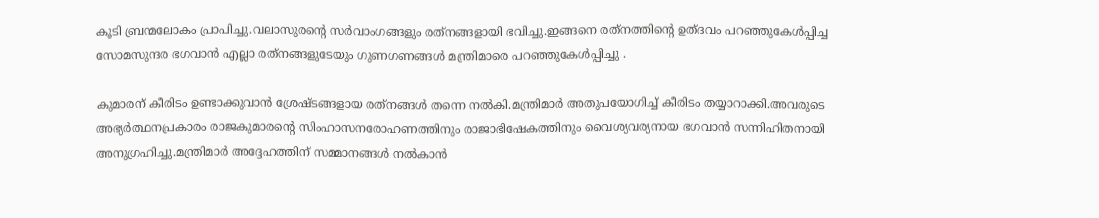കൂടി ബ്രന്മലോകം പ്രാപിച്ചു.വലാസുരന്റെ സര്‍വാംഗങ്ങളും രത്‌നങ്ങളായി ഭവിച്ചു.ഇങ്ങനെ രത്‌നത്തിന്റെ ഉത്ദവം പറഞ്ഞുകേള്‍പ്പിച്ച സോമസുന്ദര ഭഗവാന്‍ എല്ലാ രത്‌നങ്ങളുടേയും ഗുണഗണങ്ങള്‍ മന്ത്രിമാരെ പറഞ്ഞുകേള്‍പ്പിച്ചു .

കുമാരന് കീരിടം ഉണ്ടാക്കുവാന്‍ ശ്രേഷ്ടങ്ങളായ രത്‌നങ്ങള്‍ തന്നെ നല്‍കി.മന്ത്രിമാര്‍ അതുപയോഗിച്ച് കീരിടം തയ്യാറാക്കി.അവരുടെ അഭ്യര്‍ത്ഥനപ്രകാരം രാജകുമാരന്റെ സിംഹാസനരോഹണത്തിനും രാജാഭിഷേകത്തിനും വൈശ്യവര്യനായ ഭഗവാന്‍ സന്നിഹിതനായി അനുഗ്രഹിച്ചു.മന്ത്രിമാര്‍ അദ്ദേഹത്തിന് സമ്മാനങ്ങള്‍ നല്‍കാന്‍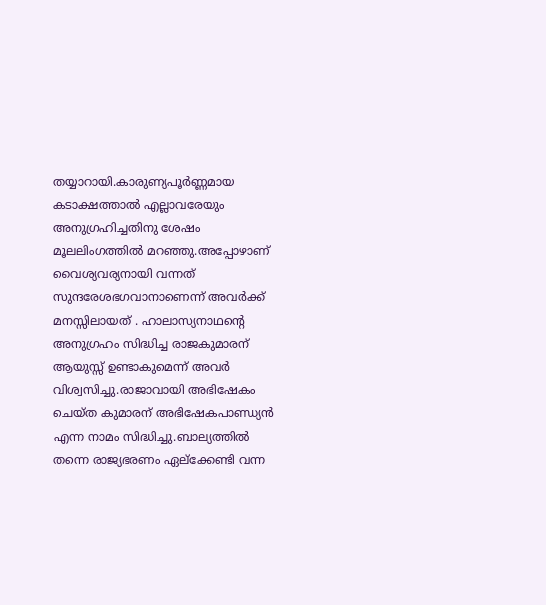തയ്യാറായി.കാരുണ്യപൂര്‍ണ്ണമായ കടാക്ഷത്താല്‍ എല്ലാവരേയും അനുഗ്രഹിച്ചതിനു ശേഷം മൂലലിംഗത്തില്‍ മറഞ്ഞു.അപ്പോഴാണ് വൈശ്യവര്യനായി വന്നത് സുന്ദരേശഭഗവാനാണെന്ന് അവര്‍ക്ക് മനസ്സിലായത് . ഹാലാസ്യനാഥന്റെ അനുഗ്രഹം സിദ്ധിച്ച രാജകുമാരന് ആയുസ്സ് ഉണ്ടാകുമെന്ന് അവര്‍ വിശ്വസിച്ചു.രാജാവായി അഭിഷേകം ചെയ്ത കുമാരന് അഭിഷേകപാണ്ഡ്യന്‍ എന്ന നാമം സിദ്ധിച്ചു.ബാല്യത്തില്‍ തന്നെ രാജ്യഭരണം ഏല്‌ക്കേണ്ടി വന്ന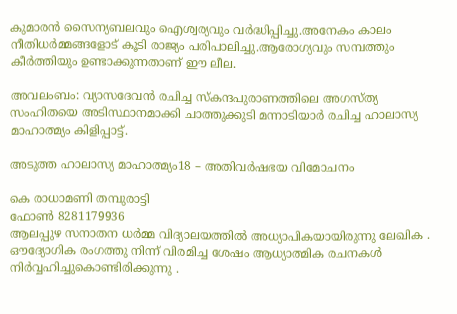കുമാരന്‍ സൈന്യബലവും ഐശ്വര്യവും വര്‍ദ്ധിപ്പിച്ചു.അനേകം കാലം നീതിധര്‍മ്മങ്ങളോട് കൂടി രാജ്യം പരിപാലിച്ചു.ആരോഗ്യവും സമ്പത്തും കീര്‍ത്തിയും ഉണ്ടാക്കുന്നതാണ് ഈ ലീല.

അവലംബം: വ്യാസദേവന്‍ രചിച്ച സ്‌കന്ദപുരാണത്തിലെ അഗസ്ത്യ സംഹിതയെ അടിസ്ഥാനമാക്കി ചാത്തുക്കുടി മന്നാടിയാര്‍ രചിച്ച ഹാലാസ്യ മാഹാത്മ്യം കിളിപ്പാട്ട്.

അടുത്ത ഹാലാസ്യ മാഹാത്മ്യം18 – അതിവര്‍ഷഭയ വിമോചനം

കെ രാധാമണി തമ്പുരാട്ടി
ഫോൺ 8281179936
ആലപ്പുഴ സനാതന ധർമ്മ വിദ്യാലയത്തിൽ അധ്യാപികയായിരുന്നു ലേഖിക . ഔദ്യോഗിക രംഗത്തു നിന്ന് വിരമിച്ച ശേഷം ആധ്യാത്മിക രചനകൾ നിർവ്വഹിച്ചുകൊണ്ടിരിക്കുന്നു .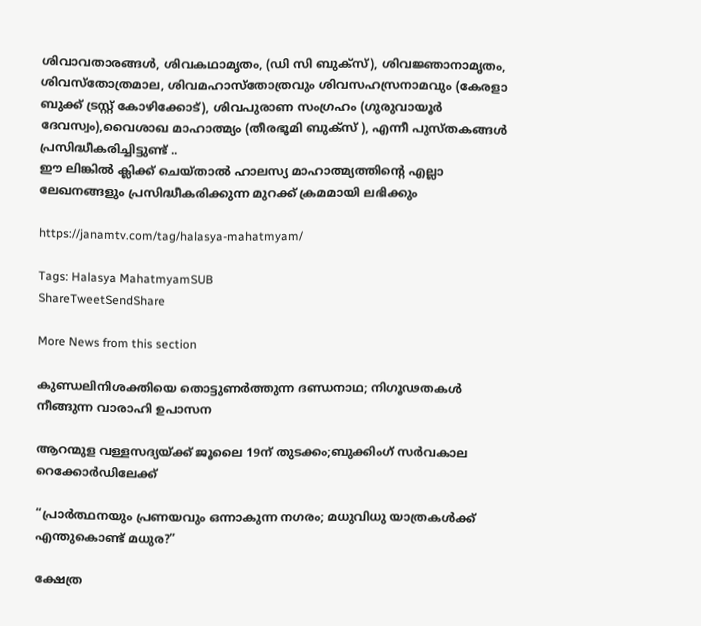ശിവാവതാരങ്ങൾ, ശിവകഥാമൃതം, (ഡി സി ബുക്സ്), ശിവജ്ഞാനാമൃതം, ശിവസ്തോത്രമാല, ശിവമഹാസ്തോത്രവും ശിവസഹസ്രനാമവും (കേരളാ ബുക്ക് ട്രസ്റ്റ് കോഴിക്കോട്), ശിവപുരാണ സംഗ്രഹം (ഗുരുവായൂർ ദേവസ്വം),വൈശാഖ മാഹാത്മ്യം (തീരഭൂമി ബുക്സ് ), എന്നീ പുസ്തകങ്ങൾ പ്രസിദ്ധീകരിച്ചിട്ടുണ്ട് ..
ഈ ലിങ്കിൽ ക്ലിക്ക് ചെയ്താൽ ഹാലസ്യ മാഹാത്മ്യത്തിന്റെ എല്ലാ ലേഖനങ്ങളും പ്രസിദ്ധീകരിക്കുന്ന മുറക്ക് ക്രമമായി ലഭിക്കും

https://janamtv.com/tag/halasya-mahatmyam/

Tags: Halasya MahatmyamSUB
ShareTweetSendShare

More News from this section

കുണ്ഡലിനിശക്തിയെ തൊട്ടുണർത്തുന്ന ദണ്ഡനാഥ; നിഗൂഢതകൾ നീങ്ങുന്ന വാരാഹി ഉപാസന

ആറന്മുള വള്ളസദ്യയ്‌ക്ക് ജൂലൈ 19ന് തുടക്കം;ബുക്കിംഗ് സർവകാല റെക്കോർഡിലേക്ക്

“പ്രാർത്ഥനയും പ്രണയവും ഒന്നാകുന്ന നഗരം; മധുവിധു യാത്രകൾക്ക് എന്തുകൊണ്ട് മധുര?”

ക്ഷേത്ര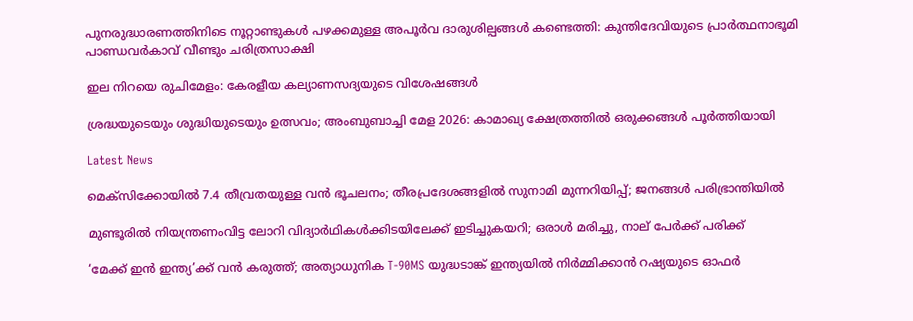പുനരുദ്ധാരണത്തിനിടെ നൂറ്റാണ്ടുകൾ പഴക്കമുള്ള അപൂർവ ദാരുശില്പങ്ങൾ കണ്ടെത്തി: കുന്തിദേവിയുടെ പ്രാർത്ഥനാഭൂമി പാണ്ഡവർകാവ് വീണ്ടും ചരിത്രസാക്ഷി

ഇല നിറയെ രുചിമേളം: കേരളീയ കല്യാണസദ്യയുടെ വിശേഷങ്ങൾ

ശ്രദ്ധയുടെയും ശുദ്ധിയുടെയും ഉത്സവം; അംബുബാച്ചി മേള 2026: കാമാഖ്യ ക്ഷേത്രത്തിൽ ഒരുക്കങ്ങൾ പൂർത്തിയായി

Latest News

മെക്‌സിക്കോയില്‍ 7.4 തീവ്രതയുള്ള വന്‍ ഭൂചലനം; തീരപ്രദേശങ്ങളില്‍ സുനാമി മുന്നറിയിപ്പ്; ജനങ്ങള്‍ പരിഭ്രാന്തിയില്‍

മുണ്ടൂരില്‍ നിയന്ത്രണംവിട്ട ലോറി വിദ്യാര്‍ഥികള്‍ക്കിടയിലേക്ക് ഇടിച്ചുകയറി; ഒരാള്‍ മരിച്ചു, നാല് പേര്‍ക്ക് പരിക്ക്

‘മേക്ക് ഇന്‍ ഇന്ത്യ’ക്ക് വന്‍ കരുത്ത്; അത്യാധുനിക T-90MS യുദ്ധടാങ്ക് ഇന്ത്യയില്‍ നിര്‍മ്മിക്കാന്‍ റഷ്യയുടെ ഓഫര്‍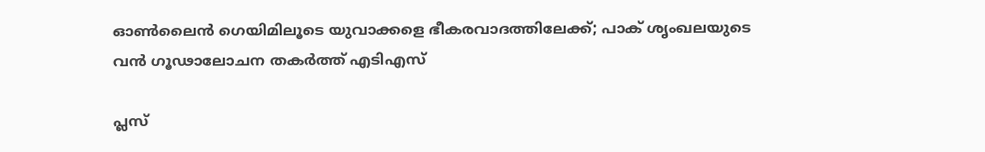ഓണ്‍ലൈന്‍ ഗെയിമിലൂടെ യുവാക്കളെ ഭീകരവാദത്തിലേക്ക്; പാക് ശൃംഖലയുടെ വന്‍ ഗൂഢാലോചന തകര്‍ത്ത് എടിഎസ്

പ്ലസ്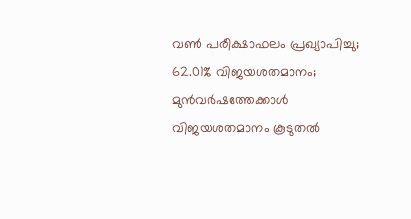വണ്‍ പരീക്ഷാഫലം പ്രഖ്യാപിച്ചു; 62.01% വിജയശതമാനം; മുന്‍വര്‍ഷത്തേക്കാള്‍ വിജയശതമാനം കൂടുതല്‍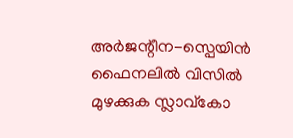അര്‍ജന്റീന-സ്പെയിന്‍ ഫൈനലില്‍ വിസില്‍ മുഴക്കുക സ്ലാവ്കോ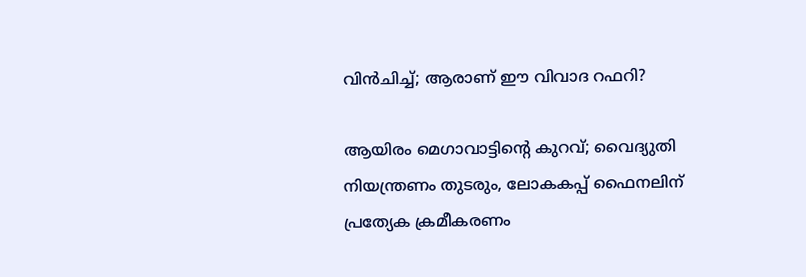വിന്‍ചിച്ച്; ആരാണ് ഈ വിവാദ റഫറി?

ആയിരം മെഗാവാട്ടിന്റെ കുറവ്; വൈദ്യുതി നിയന്ത്രണം തുടരും, ലോകകപ്പ് ഫൈനലിന് പ്രത്യേക ക്രമീകരണം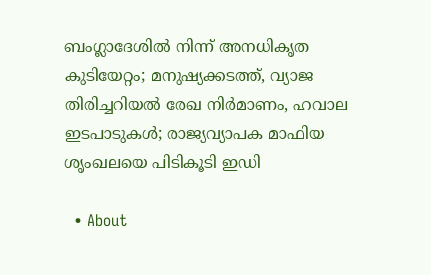ബംഗ്ലാദേശില്‍ നിന്ന് അനധികൃത കുടിയേറ്റം; മനുഷ്യക്കടത്ത്, വ്യാജ തിരിച്ചറിയല്‍ രേഖ നിര്‍മാണം, ഹവാല ഇടപാടുകള്‍; രാജ്യവ്യാപക മാഫിയ ശൃംഖലയെ പിടികൂടി ഇഡി

  • About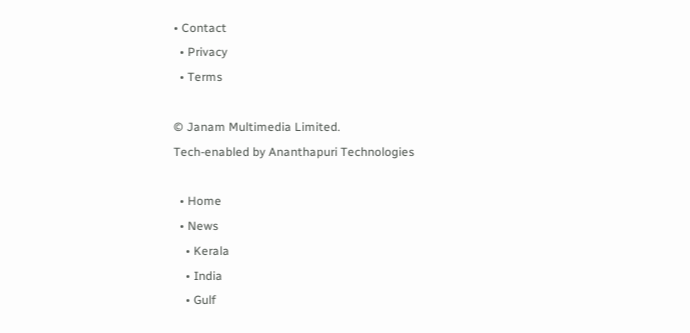• Contact
  • Privacy
  • Terms

© Janam Multimedia Limited.
Tech-enabled by Ananthapuri Technologies

  • Home
  • News
    • Kerala
    • India
    • Gulf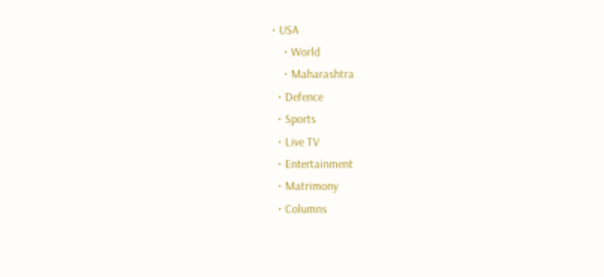• USA
    • World
    • Maharashtra
  • Defence
  • Sports
  • Live TV
  • Entertainment
  • Matrimony
  • Columns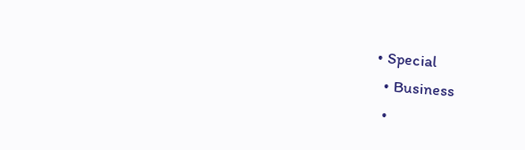• Special
  • Business
  •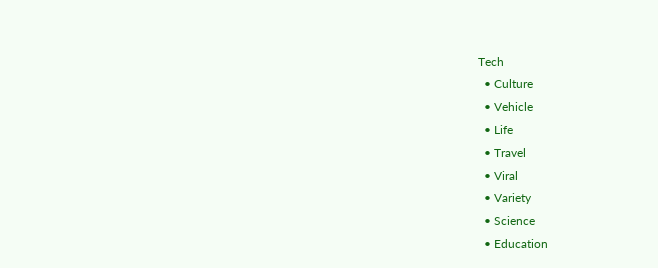Tech
  • Culture
  • Vehicle
  • Life
  • Travel
  • Viral
  • Variety
  • Science
  • Education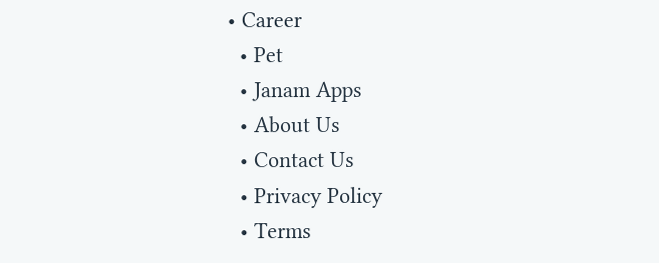• Career
  • Pet
  • Janam Apps
  • About Us
  • Contact Us
  • Privacy Policy
  • Terms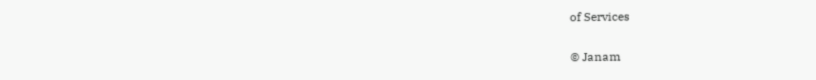of Services

© Janam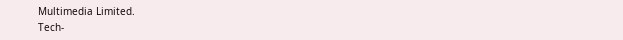Multimedia Limited.
Tech-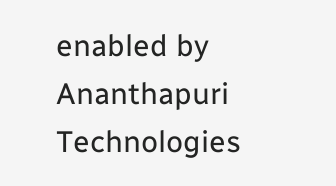enabled by Ananthapuri Technologies